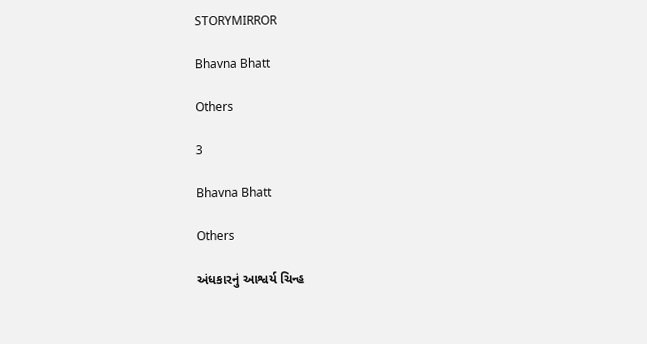STORYMIRROR

Bhavna Bhatt

Others

3

Bhavna Bhatt

Others

અંધકારનું આશ્વર્ય ચિન્હ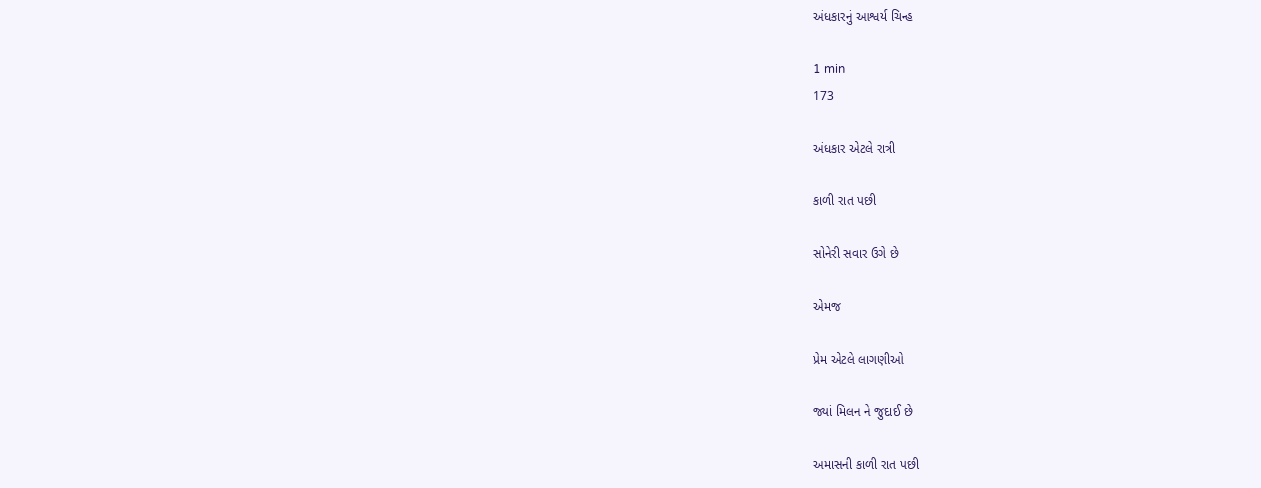અંધકારનું આશ્વર્ય ચિન્હ

1 min
173

અંધકાર એટલે રાત્રી

કાળી રાત પછી

સોનેરી સવાર ઉગે છે

એમજ

પ્રેમ એટલે લાગણીઓ

જ્યાં મિલન ને જુદાઈ છે

અમાસની કાળી રાત પછી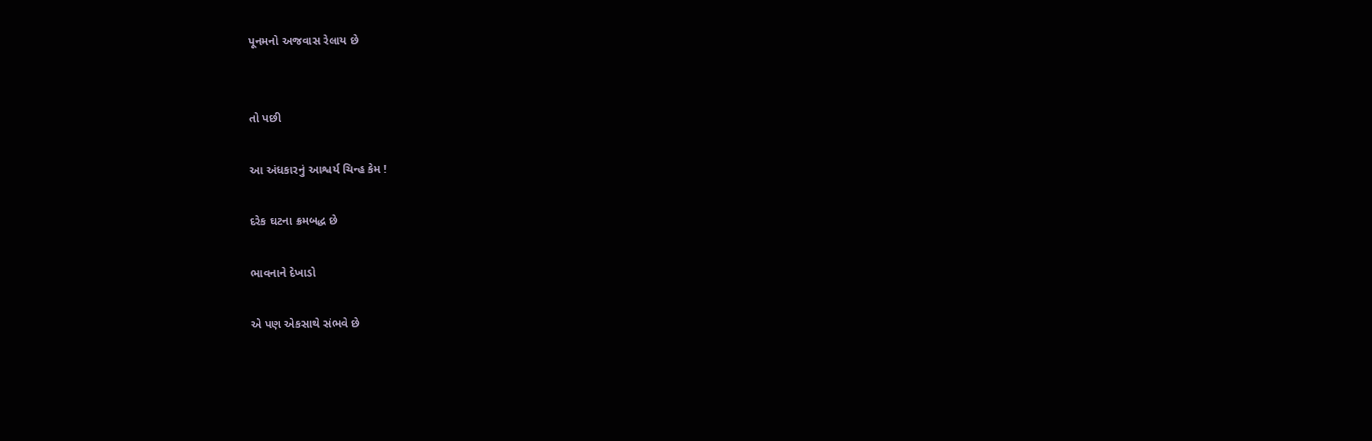પૂનમનો અજવાસ રેલાય છે


તો પછી

આ અંધકારનું આશ્વર્ય ચિન્હ કેમ !

દરેક ઘટના ક્રમબદ્ધ છે

ભાવનાને દેખાડો

એ પણ એકસાથે સંભવે છે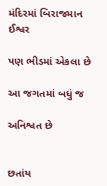મંદિરમાં બિરાજમાન ઈશ્વર

પણ ભીડમાં એકલા છે

આ જગતમાં બધું જ

અનિશ્વત છે


છતાંય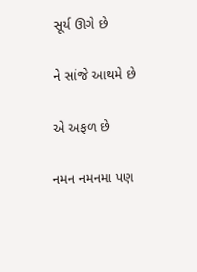સૂર્ય ઊગે છે

ને સાંજે આથમે છે

એ અફળ છે

નમન નમનમા પણ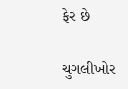ફેર છે

ચુગલીખોર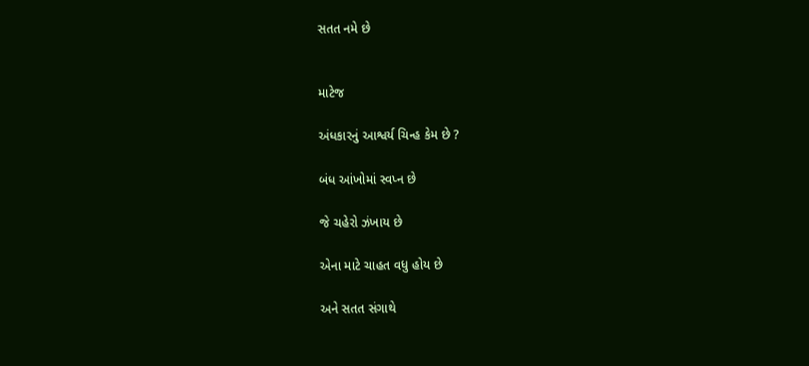સતત નમે છે


માટેજ

અંધકારનું આશ્વર્ય ચિન્હ કેમ છે ?

બંધ આંખોમાં સ્વપ્ન છે

જે ચહેરો ઝંખાય છે

એના માટે ચાહત વધુ હોય છે

અને સતત સંગાથે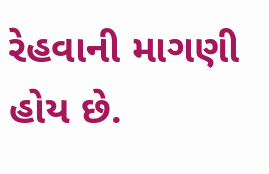રેહવાની માગણી હોય છે.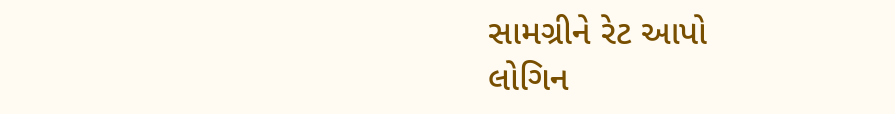સામગ્રીને રેટ આપો
લોગિન